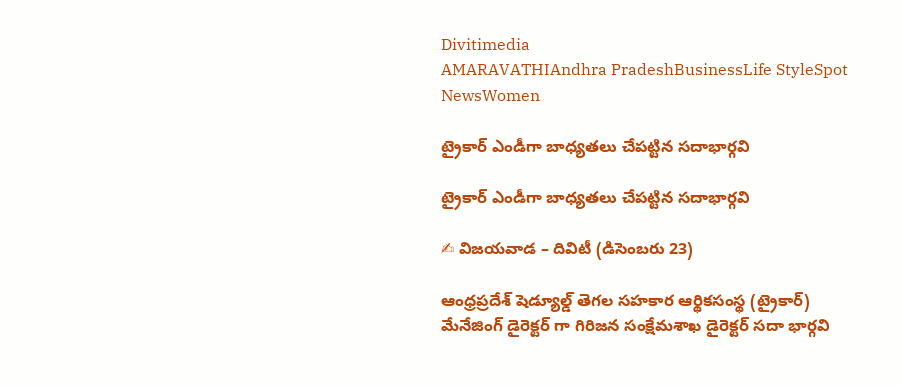Divitimedia
AMARAVATHIAndhra PradeshBusinessLife StyleSpot NewsWomen

ట్రైకార్ ఎండీగా బాధ్యతలు చేపట్టిన సదాభార్గవి

ట్రైకార్ ఎండీగా బాధ్యతలు చేపట్టిన సదాభార్గవి

✍ విజయవాడ – దివిటీ (డిసెంబరు 23)

ఆంధ్రప్రదేశ్ షెడ్యూల్డ్ తెగల సహకార ఆర్థికసంస్థ (ట్రైకార్) మేనేజింగ్ డైరెక్టర్ గా గిరిజన సంక్షేమశాఖ డైరెక్టర్ సదా భార్గవి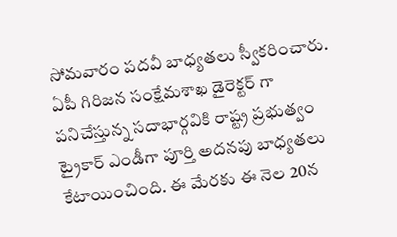సోమవారం పదవీ బాధ్యతలు స్వీకరించారు. ఏపీ గిరిజన సంక్షేమశాఖ డైరెక్టర్ గా పనిచేస్తున్న సదాభార్గవికి రాష్ట్ర ప్రభుత్వం ట్రైకార్ ఎండీగా పూర్తి అదనపు బాధ్యతలు కేటాయించింది. ఈ మేరకు ఈ నెల 20న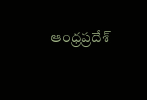ఆంధ్రప్రదేశ్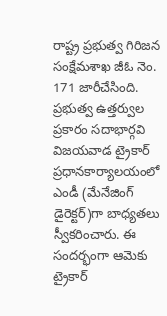రాష్ట్ర ప్రభుత్వ గిరిజన సంక్షేమశాఖ జీఓ నెం. 171 జారీచేసింది. ప్రభుత్వ ఉత్తర్వుల ప్రకారం సదాభార్గవి విజయవాడ ట్రైకార్ ప్రధానకార్యాలయంలో ఎండీ (మేనేజింగ్ డైరెక్టర్)గా బాధ్యతలు స్వీకరించారు. ఈ సందర్భంగా ఆమెకు ట్రైకార్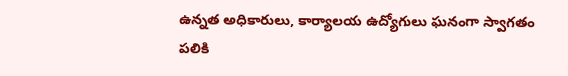ఉన్నత అధికారులు, కార్యాలయ ఉద్యోగులు ఘనంగా స్వాగతం పలికి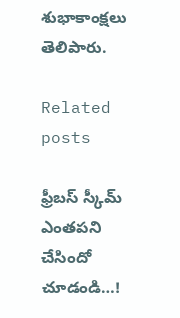శుభాకాంక్షలు తెలిపారు.

Related posts

ఫ్రీబస్ స్కీమ్ ఎంతపని చేసిందో చూడండి…!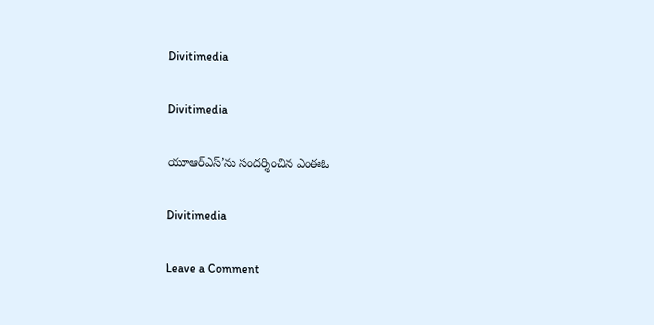Divitimedia

Divitimedia

యూఆర్ఎస్’ను సందర్శించిన ఎంఈఓ

Divitimedia

Leave a Comment